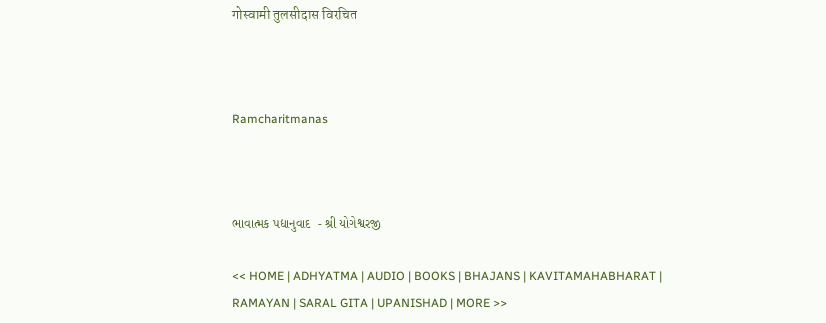गोस्वामी तुलसीदास विरचित



Ramcharitmanas



ભાવાત્મક પદ્યાનુવાદ  - શ્રી યોગેશ્વરજી

<< HOME | ADHYATMA | AUDIO | BOOKS | BHAJANS | KAVITAMAHABHARAT | RAMAYAN | SARAL GITA | UPANISHAD | MORE >>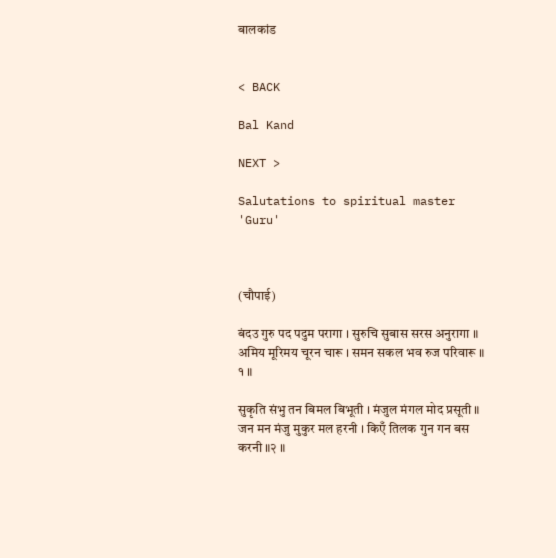बालकांड


< BACK

Bal Kand

NEXT >

Salutations to spiritual master 'Guru'



(चौपाई)

बंदउ गुरु पद पदुम परागा । सुरुचि सुबास सरस अनुरागा ॥
अमिय मूरिमय चूरन चारू । समन सकल भव रुज परिवारू ॥ १ ॥

सुकृति संभु तन बिमल बिभूती । मंजुल मंगल मोद प्रसूती ॥
जन मन मंजु मुकुर मल हरनी । किएँ तिलक गुन गन बस करनी ॥२ ॥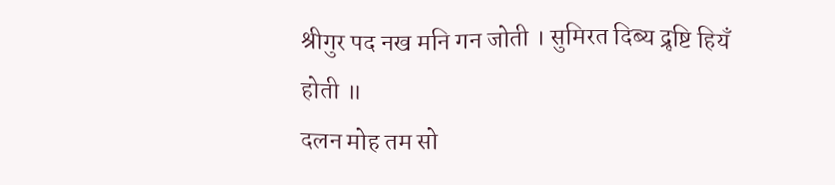श्रीगुर पद नख मनि गन जोती । सुमिरत दिब्य द्रृष्टि हियँ होती ॥
दलन मोह तम सो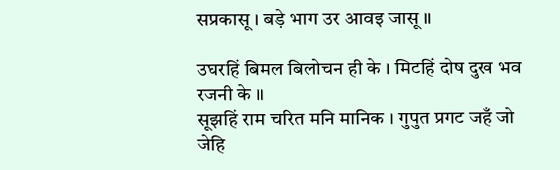सप्रकासू । बड़े भाग उर आवइ जासू ॥

उघरहिं बिमल बिलोचन ही के । मिटहिं दोष दुख भव रजनी के ॥
सूझहिं राम चरित मनि मानिक । गुपुत प्रगट जहँ जो जेहि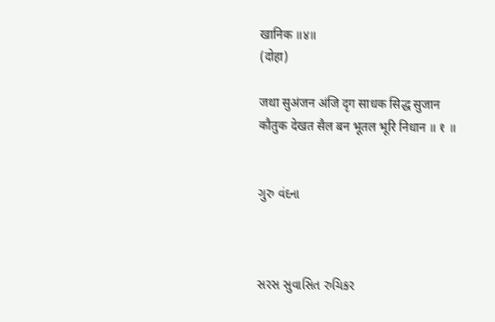खानिक ॥४॥
(दोहा)

जथा सुअंजन अंजि दृग साधक सिद्ध सुजान
कौतुक देखत सैल बन भूतल भूरि निधान ॥ १ ॥


ગુરુ વંદના



સરસ સુવાસિત રુચિકર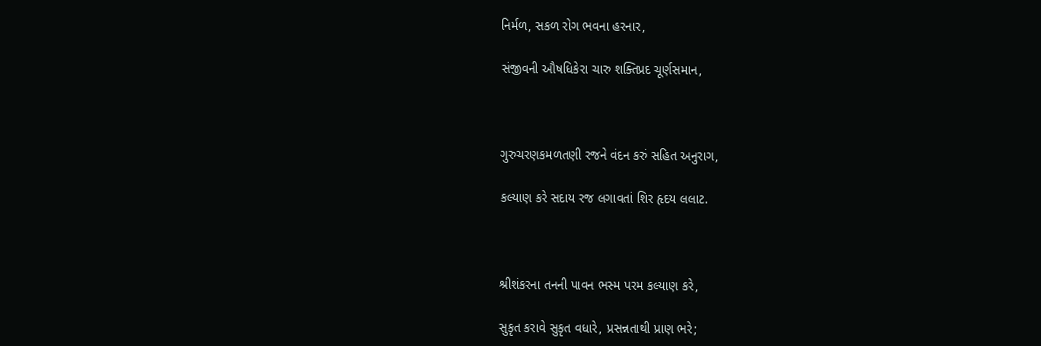નિર્મળ, સકળ રોગ ભવના હરનાર,

સંજીવની ઔષધિકેરા ચારુ શક્તિપ્રદ ચૂર્ણસમાન,



ગુરુચરણકમળતણી રજને વંદન કરું સહિત અનુરાગ,

કલ્યાણ કરે સદાય રજ લગાવતાં શિર હૃદય લલાટ.



શ્રીશંકરના તનની પાવન ભસ્મ પરમ કલ્યાણ કરે,

સુકૃત કરાવે સુકૃત વધારે, પ્રસન્નતાથી પ્રાણ ભરે;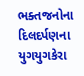ભક્તજનોના દિલદર્પણના યુગયુગકેરા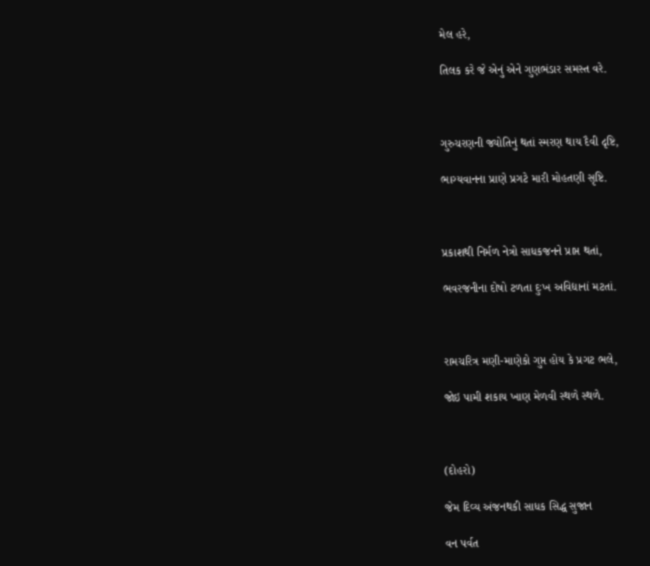મેલ હરે,

તિલક કરે જે એનું એને ગુણભંડાર સમસ્ત વરે.



ગુરુચરણની જ્યોતિનું થતાં સ્મરણ થાય દૈવી દૃષ્ટિ,

ભાગ્યવાનના પ્રાણે પ્રગટે મારી મોહતણી સૃષ્ટિ.



પ્રકાશથી નિર્મળ નેત્રો સાધકજનને પ્રાપ્ત થતાં,

ભવરજનીના દોષો ટળતા દુઃખ અવિદ્યાનાં મટતાં.



રામચરિત્ર મણી-માણેકો ગુપ્ત હોય કે પ્રગટ ભલે,

જોઇ પામી શકાય ખાણ મેળવી સ્થળે સ્થળે.



(દોહરો)

જેમ દિવ્ય અંજનથકી સાધક સિદ્ધ સુજાન

વન પર્વત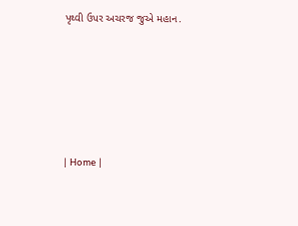પૃથ્વી ઉપર અચરજ જુએ મહાન.








| Home |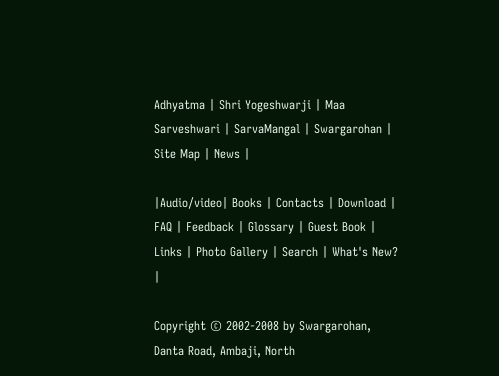Adhyatma | Shri Yogeshwarji | Maa Sarveshwari | SarvaMangal | Swargarohan |  Site Map | News |

|Audio/video| Books | Contacts | Download | FAQ | Feedback | Glossary | Guest Book | Links | Photo Gallery | Search | What's New? |

Copyright © 2002-2008 by Swargarohan, Danta Road, Ambaji, North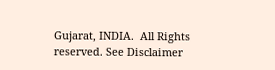Gujarat, INDIA.  All Rights reserved. See Disclaimer